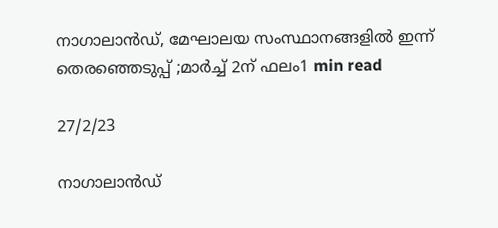നാഗാലാ‌ൻഡ്, മേഘാലയ സംസ്ഥാനങ്ങളിൽ ഇന്ന് തെരഞ്ഞെടുപ്പ് ;മാർച്ച്‌ 2ന് ഫലം1 min read

27/2/23

നാഗാലാ‌ൻഡ്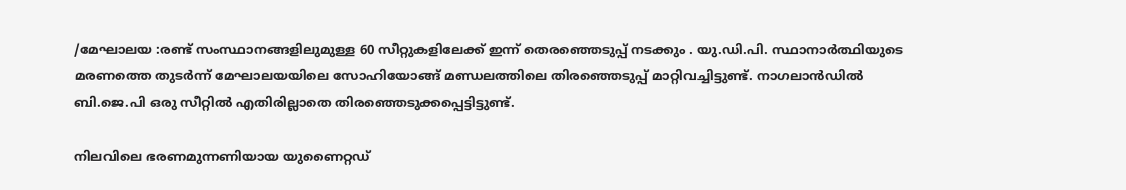/മേഘാലയ :രണ്ട് സംസ്ഥാനങ്ങളിലുമുള്ള 60 സീറ്റുകളിലേക്ക് ഇന്ന് തെരഞ്ഞെടുപ്പ് നടക്കും . യു.ഡി.പി. സ്ഥാനാ‌ര്‍ത്ഥിയുടെ മരണത്തെ തുടര്‍ന്ന് മേഘാലയയിലെ സോഹിയോങ്ങ് മണ്ഡലത്തിലെ തിരഞ്ഞെടുപ്പ് മാറ്റിവച്ചിട്ടുണ്ട്. നാഗലാന്‍ഡില്‍ ബി.ജെ.പി ഒരു സീറ്റില്‍ എതിരില്ലാതെ തിരഞ്ഞെടുക്കപ്പെട്ടിട്ടുണ്ട്.

നിലവിലെ ഭരണമുന്നണിയായ യുണൈറ്റഡ്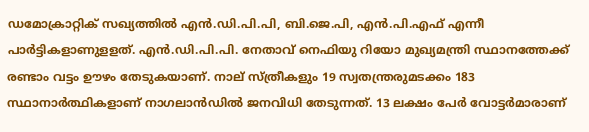ഡമോക്രാറ്റിക് സഖ്യത്തില്‍ എന്‍.ഡി.പി.പി, ബി.ജെ.പി, എന്‍.പി.എഫ് എന്നീ പാര്‍ട്ടികളാണുളളത്. എന്‍.ഡി.പി.പി. നേതാവ് നെഫിയു റിയോ മുഖ്യമന്ത്രി സ്ഥാനത്തേക്ക് രണ്ടാം വട്ടം ഊഴം തേടുകയാണ്. നാല് സ്ത്രീകളും 19 സ്വതന്ത്രരുമടക്കം 183 സ്ഥാനാര്‍ത്ഥികളാണ് നാഗലാന്‍ഡില്‍ ജനവിധി തേടുന്നത്. 13 ലക്ഷം പേര്‍ വോട്ടര്‍മാരാണ്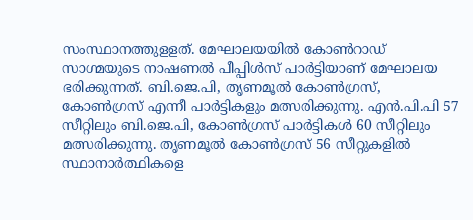സംസ്ഥാനത്തുളളത്. മേഘാലയയില്‍ കോണ്‍റാഡ് സാഗ്മയുടെ നാഷണല്‍ പീപ്പിള്‍സ് പാര്‍ട്ടിയാണ് മേഘാലയ ഭരിക്കുന്നത്. ബി.ജെ.പി, തൃണമൂല്‍ കോണ്‍ഗ്രസ്, കോണ്‍ഗ്രസ് എന്നീ പാര്‍ട്ടികളും മത്സരിക്കുന്നു. എന്‍.പി.പി 57 സീറ്റിലും ബി.ജെ.പി, കോണ്‍ഗ്രസ് പാര്‍ട്ടികള്‍ 60 സീറ്റിലും മത്സരിക്കുന്നു. തൃണമൂല്‍ കോണ്‍ഗ്രസ് 56 സീറ്റുകളില്‍ സ്ഥാനാര്‍ത്ഥികളെ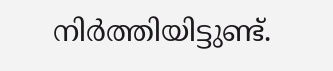നിര്‍ത്തിയിട്ടുണ്ട്.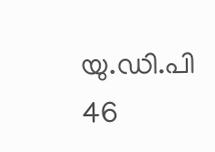യു.ഡി.പി 46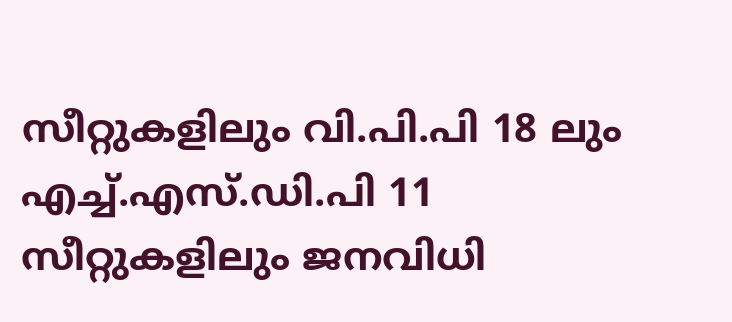സീറ്റുകളിലും വി.പി.പി 18 ലും എച്ച്‌.എസ്.ഡി.പി 11 സീറ്റുകളിലും ജനവിധി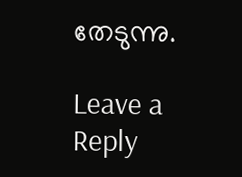തേടുന്നു.

Leave a Reply